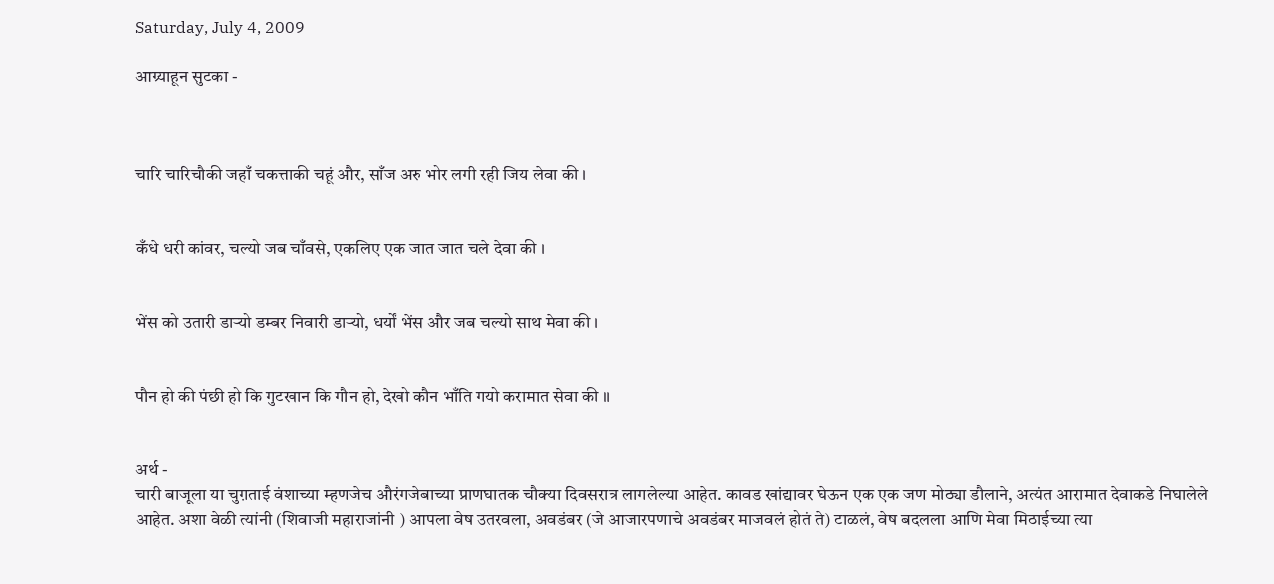Saturday, July 4, 2009

आग्र्याहून सुटका -



चारि चारिचौकी जहाँ चकत्ताकी चहूं और, साँज अरु भोर लगी रही जिय लेवा की ।


कँधे धरी कांवर, चल्यो जब चाँवसे, एकलिए एक जात जात चले देवा की ।


भेंस को उतारी डार्‍यो डम्बर निवारी डार्‍यो, धर्यों भेंस और जब चल्यो साथ मेवा की ।


पौन हो की पंछी हो कि गुटखान कि गौन हो, देखो कौन भाँति गयो करामात सेवा की ॥


अर्थ -
चारी बाजूला या चुग़ताई वंशाच्या म्हणजेच औरंगजेबाच्या प्राणघातक चौक्या दिवसरात्र लागलेल्या आहेत. कावड खांद्यावर घेऊन एक एक जण मोठ्या डौलाने, अत्यंत आरामात देवाकडे निघालेले आहेत. अशा वेळी त्यांनी (शिवाजी महाराजांनी ) आपला वेष उतरवला, अवडंबर (जे आजारपणाचे अवडंबर माजवलं होतं ते) टाळलं, वेष बदलला आणि मेवा मिठाईच्या त्या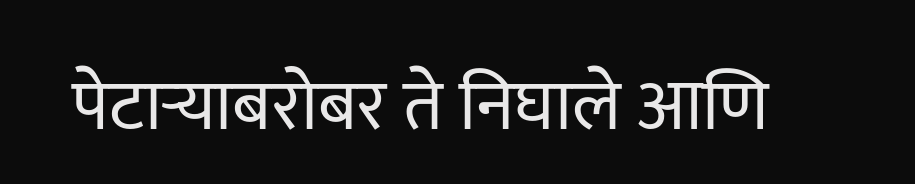पेटार्‍याबरोबर ते निघाले आणि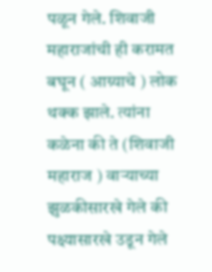पळून गेले. शिवाजी महाराजांची ही करामत बघून ( आग्र्याचे ) लोक थक्क झाले. त्यांना कळेना की ते (शिवाजी महाराज ) वार्‍याच्या झुळकीसारखे गेले की पक्ष्यासारखे उडून गेले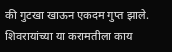की गुटखा खाऊन एकदम गुप्त झाले. शिवरायांच्या या करामतीला काय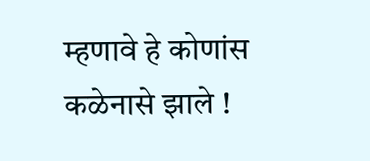म्हणावे हे कोणांस कळेनासे झाले !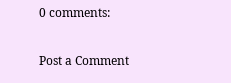0 comments:

Post a Comment